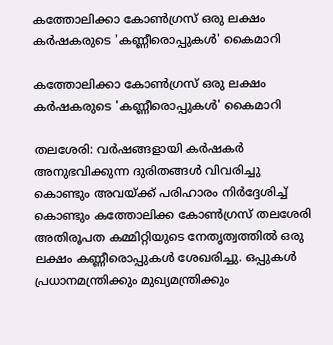കത്തോലിക്കാ കോണ്‍ഗ്രസ് ഒരു ലക്ഷം കര്‍ഷകരുടെ 'കണ്ണീരൊപ്പുകള്‍' കൈമാറി

കത്തോലിക്കാ കോണ്‍ഗ്രസ് ഒരു ലക്ഷം കര്‍ഷകരുടെ 'കണ്ണീരൊപ്പുകള്‍' കൈമാറി

തലശേരി: വര്‍ഷങ്ങളായി കര്‍ഷകര്‍ അനുഭവിക്കുന്ന ദുരിതങ്ങള്‍ വിവരിച്ചു കൊണ്ടും അവയ്ക്ക് പരിഹാരം നിര്‍ദ്ദേശിച്ച് കൊണ്ടും കത്തോലിക്ക കോണ്‍ഗ്രസ് തലശേരി അതിരൂപത കമ്മിറ്റിയുടെ നേതൃത്വത്തില്‍ ഒരു ലക്ഷം കണ്ണീരൊപ്പുകള്‍ ശേഖരിച്ചു. ഒപ്പുകള്‍ പ്രധാനമന്ത്രിക്കും മുഖ്യമന്ത്രിക്കും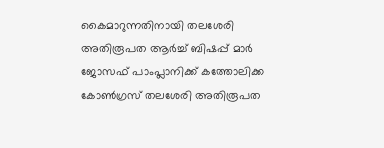കൈമാറുന്നതിനായി തലശേരി അതിരൂപത ആര്‍ച്ച് ബിഷപ്പ് മാര്‍ ജോസഫ് പാംപ്ലാനിക്ക് കത്തോലിക്ക കോണ്‍ഗ്രസ് തലശേരി അതിരൂപത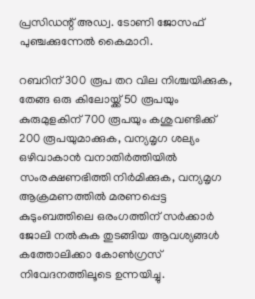പ്രസിഡന്റ് അഡ്വ. ടോണി ജോസഫ് പുഞ്ചക്കുന്നേല്‍ കൈമാറി.

റബറിന് 300 രൂപ തറ വില നിശ്ചയിക്കുക, തേങ്ങ ഒരു കിലോയ്ക്ക് 50 രൂപയും കുരുമുളകിന് 700 രൂപയും കശുവണ്ടിക്ക് 200 രൂപയുമാക്കുക, വന്യമൃഗ ശല്യം ഒഴിവാകാന്‍ വനാതിര്‍ത്തിയില്‍ സംരക്ഷണഭിത്തി നിര്‍മിക്കുക, വന്യമൃഗ ആക്രമണത്തില്‍ മരണപ്പെട്ട കുടുംബത്തിലെ ഒരംഗത്തിന് സര്‍ക്കാര്‍ ജോലി നല്‍കുക തുടങ്ങിയ ആവശ്യങ്ങള്‍ കത്തോലിക്കാ കോണ്‍ഗ്രസ് നിവേദനത്തിലൂടെ ഉന്നയിച്ചു.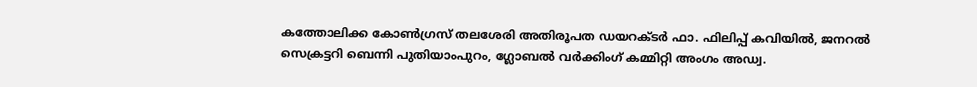കത്തോലിക്ക കോണ്‍ഗ്രസ് തലശേരി അതിരൂപത ഡയറക്ടര്‍ ഫാ. ഫിലിപ്പ് കവിയില്‍, ജനറല്‍ സെക്രട്ടറി ബെന്നി പുതിയാംപുറം, ഗ്ലോബല്‍ വര്‍ക്കിംഗ് കമ്മിറ്റി അംഗം അഡ്വ.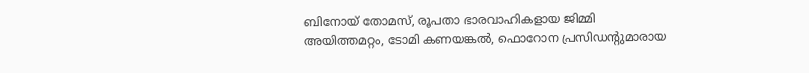ബിനോയ് തോമസ്, രൂപതാ ഭാരവാഹികളായ ജിമ്മി അയിത്തമറ്റം, ടോമി കണയങ്കല്‍, ഫൊറോന പ്രസിഡന്റുമാരായ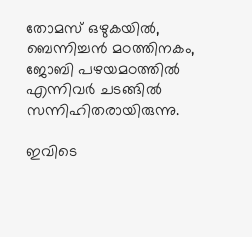തോമസ് ഒഴുകയില്‍, ബെന്നിച്ചന്‍ മഠത്തിനകം, ജോബി പഴയമഠത്തില്‍ എന്നിവര്‍ ചടങ്ങില്‍ സന്നിഹിതരായിരുന്നു.

ഇവിടെ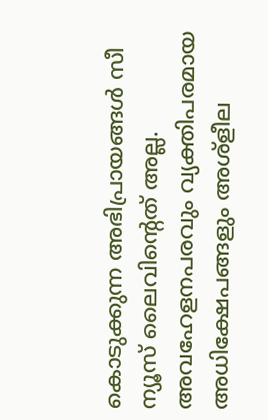കൊടുക്കുന്ന അഭിപ്രായങ്ങള്‍ സീ ന്യൂസ് ലൈവിന്റെത് അല്ല. അവഹേളനപരവും വ്യക്തിപരമായ അധിക്ഷേപങ്ങളും അശ്‌ളീല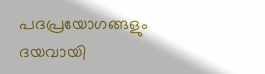പദപ്രയോഗങ്ങളും ദയവായി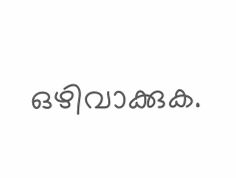ഒഴിവാക്കുക.